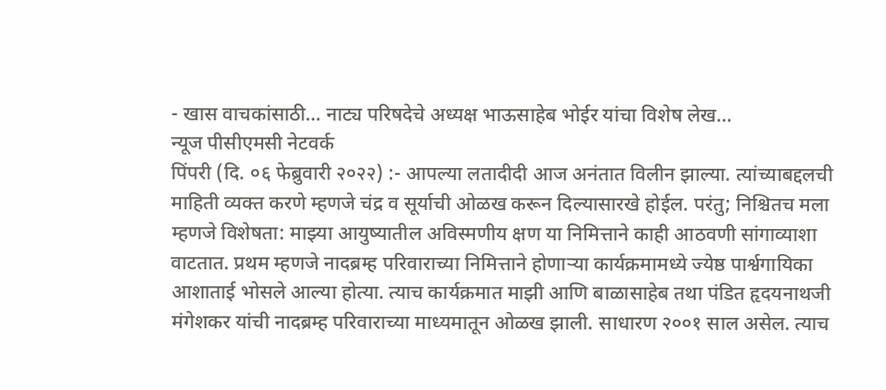- खास वाचकांसाठी… नाट्य परिषदेचे अध्यक्ष भाऊसाहेब भोईर यांचा विशेष लेख…
न्यूज पीसीएमसी नेटवर्क
पिंपरी (दि. ०६ फेब्रुवारी २०२२) :- आपल्या लतादीदी आज अनंतात विलीन झाल्या. त्यांच्याबद्दलची माहिती व्यक्त करणे म्हणजे चंद्र व सूर्याची ओळख करून दिल्यासारखे होईल. परंतु; निश्चितच मला म्हणजे विशेषता: माझ्या आयुष्यातील अविस्मणीय क्षण या निमित्ताने काही आठवणी सांगाव्याशा वाटतात. प्रथम म्हणजे नादब्रम्ह परिवाराच्या निमित्ताने होणाऱ्या कार्यक्रमामध्ये ज्येष्ठ पार्श्वगायिका आशाताई भोसले आल्या होत्या. त्याच कार्यक्रमात माझी आणि बाळासाहेब तथा पंडित हृदयनाथजी मंगेशकर यांची नादब्रम्ह परिवाराच्या माध्यमातून ओळख झाली. साधारण २००१ साल असेल. त्याच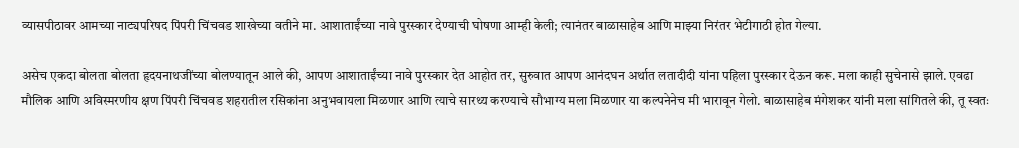व्यासपीठावर आमच्या नाट्यपरिषद पिंपरी चिंचवड शाखेच्या वतीने मा. आशाताईंच्या नावे पुरस्कार देण्याची घोषणा आम्ही केली; त्यानंतर बाळासाहेब आणि माझ्या निरंतर भेटीगाठी होत गेल्या.

असेच एकदा बोलता बोलता हृदयनाथजींच्या बोलण्यातून आले की, आपण आशाताईंच्या नावे पुरस्कार देत आहोत तर, सुरुवात आपण आनंदघन अर्थात लतादीदी यांना पहिला पुरस्कार देऊन करू. मला काही सुचेनासे झाले. एवढा मौलिक आणि अविस्मरणीय क्षण पिंपरी चिंचवड शहरातील रसिकांना अनुभवायला मिळणार आणि त्याचे सारथ्य करण्याचे सौभाग्य मला मिळणार या कल्पनेनेच मी भारावून गेलो. बाळासाहेब मंगेशकर यांनी मला सांगितले की, तू स्वतः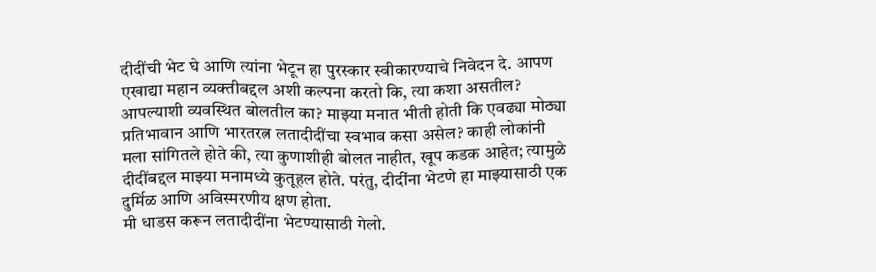दीदींची भेट घे आणि त्यांना भेटून हा पुरस्कार स्वीकारण्याचे निवेदन दे. आपण एखाद्या महान व्यक्तीबद्दल अशी कल्पना करतो कि, त्या कशा असतील? आपल्याशी व्यवस्थित बोलतील का? माझ्या मनात भीती होती कि एवढ्या मोठ्या प्रतिभावान आणि भारतरत्न लतादीदींचा स्वभाव कसा असेल? काही लोकांनी मला सांगितले होते की, त्या कुणाशीही बोलत नाहीत, खूप कडक आहेत; त्यामुळे दीदींबद्दल माझ्या मनामध्ये कुतूहल होते. परंतु, दीदींना भेटणे हा माझ्यासाठी एक दुर्मिळ आणि अविस्मरणीय क्षण होता.
मी धाडस करून लतादीदींना भेटण्यासाठी गेलो.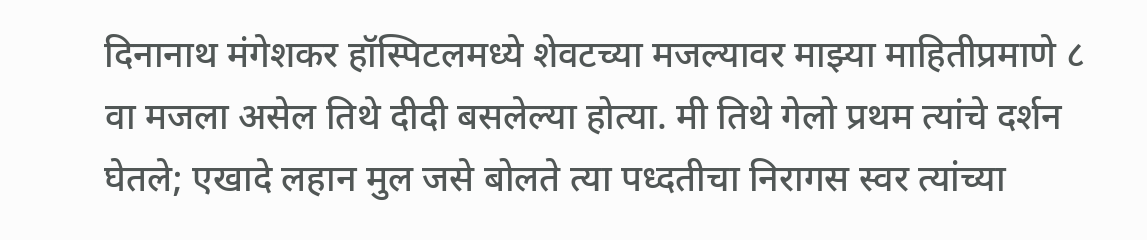दिनानाथ मंगेशकर हॉस्पिटलमध्ये शेवटच्या मजल्यावर माझ्या माहितीप्रमाणे ८ वा मजला असेल तिथे दीदी बसलेल्या होत्या. मी तिथे गेलो प्रथम त्यांचे दर्शन घेतले; एखादे लहान मुल जसे बोलते त्या पध्दतीचा निरागस स्वर त्यांच्या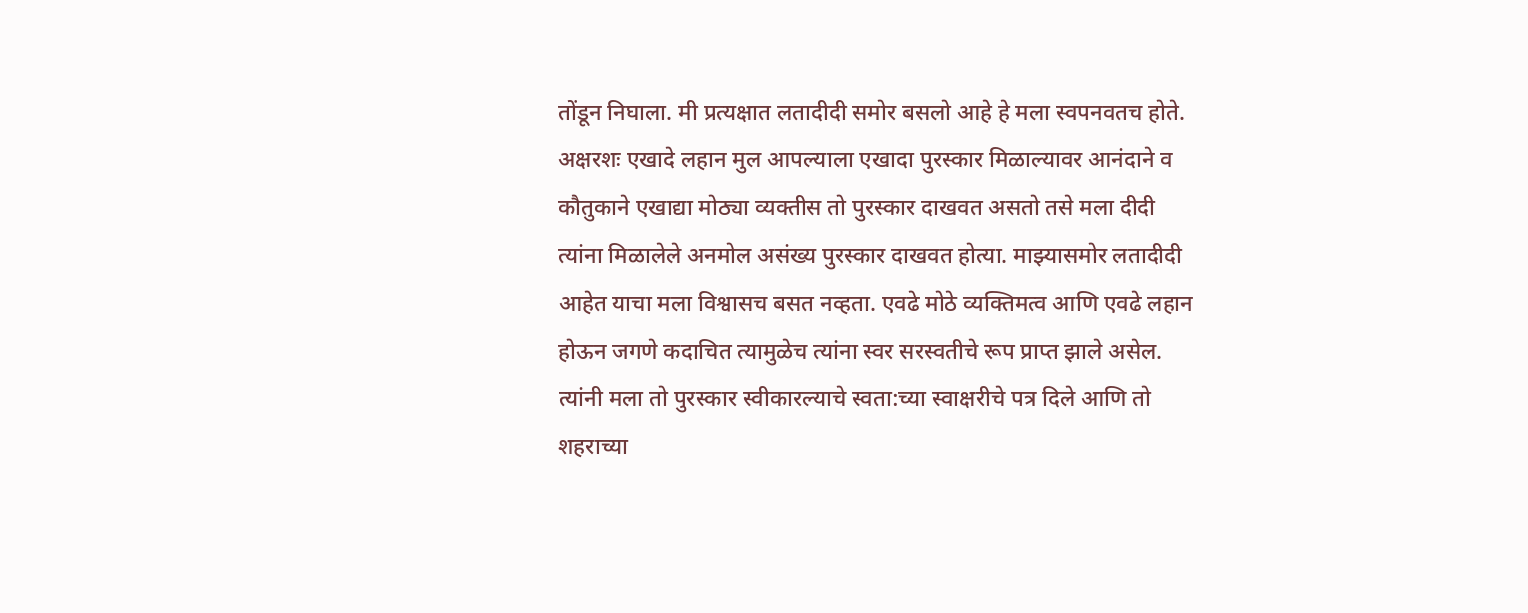तोंडून निघाला. मी प्रत्यक्षात लतादीदी समोर बसलो आहे हे मला स्वपनवतच होते. अक्षरशः एखादे लहान मुल आपल्याला एखादा पुरस्कार मिळाल्यावर आनंदाने व कौतुकाने एखाद्या मोठ्या व्यक्तीस तो पुरस्कार दाखवत असतो तसे मला दीदी त्यांना मिळालेले अनमोल असंख्य पुरस्कार दाखवत होत्या. माझ्यासमोर लतादीदी आहेत याचा मला विश्वासच बसत नव्हता. एवढे मोठे व्यक्तिमत्व आणि एवढे लहान होऊन जगणे कदाचित त्यामुळेच त्यांना स्वर सरस्वतीचे रूप प्राप्त झाले असेल. त्यांनी मला तो पुरस्कार स्वीकारल्याचे स्वता:च्या स्वाक्षरीचे पत्र दिले आणि तो शहराच्या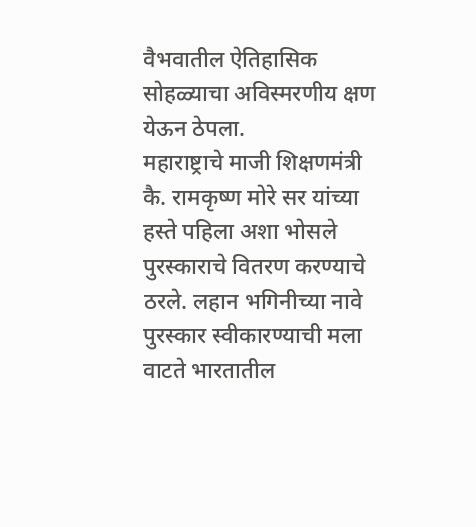वैभवातील ऐतिहासिक सोहळ्याचा अविस्मरणीय क्षण येऊन ठेपला.
महाराष्ट्राचे माजी शिक्षणमंत्री कै. रामकृष्ण मोरे सर यांच्या हस्ते पहिला अशा भोसले पुरस्काराचे वितरण करण्याचे ठरले. लहान भगिनीच्या नावे पुरस्कार स्वीकारण्याची मला वाटते भारतातील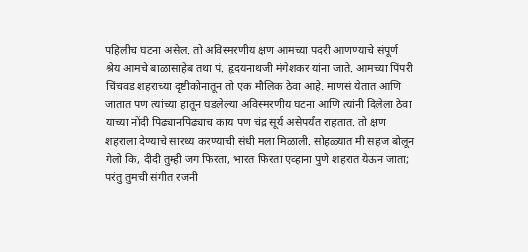पहिलीच घटना असेल. तो अविस्मरणीय क्षण आमच्या पदरी आणण्याचे संपूर्ण श्रेय आमचे बाळासाहेब तथा पं. हृदयनाथजी मंगेशकर यांना जाते. आमच्या पिंपरी चिंचवड शहराच्या दृष्टीकोनातून तो एक मौलिक ठेवा आहे. माणसं येतात आणि जातात पण त्यांच्या हातून घडलेल्या अविस्मरणीय घटना आणि त्यांनी दिलेला ठेवा याच्या नोंदी पिढ्यानपिढ्याच काय पण चंद्र सूर्य असेपर्यंत राहतात. तो क्षण शहराला देण्याचे सारथ्य करण्याची संधी मला मिळाली. सोहळ्यात मी सहज बोलून गेलो कि, दीदी तुम्ही जग फिरता, भारत फिरता एव्हाना पुणे शहरात येऊन जाता; परंतु तुमची संगीत रजनी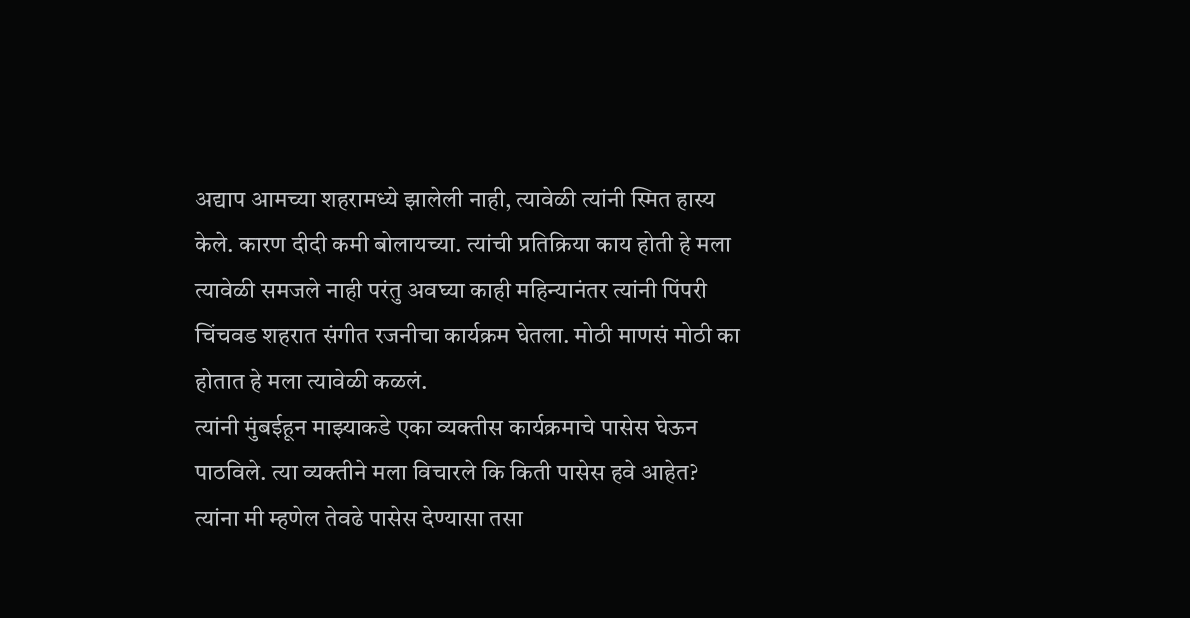अद्याप आमच्या शहरामध्ये झालेली नाही, त्यावेळी त्यांनी स्मित हास्य केले. कारण दीदी कमी बोलायच्या. त्यांची प्रतिक्रिया काय होती हे मला त्यावेळी समजले नाही परंतु अवघ्या काही महिन्यानंतर त्यांनी पिंपरी चिंचवड शहरात संगीत रजनीचा कार्यक्रम घेतला. मोठी माणसं मोठी का होतात हे मला त्यावेळी कळलं.
त्यांनी मुंबईहून माझ्याकडे एका व्यक्तीस कार्यक्रमाचे पासेस घेऊन पाठविले. त्या व्यक्तीने मला विचारले कि किती पासेस हवे आहेत? त्यांना मी म्हणेल तेवढे पासेस देण्यासा तसा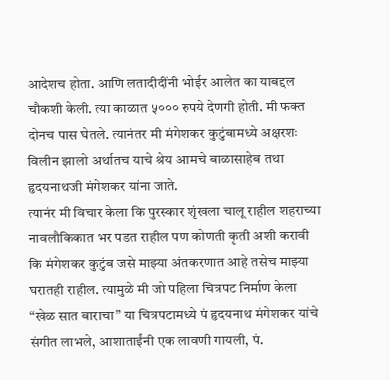आदेशच होता. आणि लतादीदींनी भोईर आलेत का याबद्दल चौकशी केली. त्या काळात ५००० रुपये देणगी होती. मी फक्त दोनच पास घेतले. त्यानंतर मी मंगेशकर कुटुंबामध्ये अक्षरशः विलीन झालो अर्थातच याचे श्रेय आमचे बाळासाहेब तथा हृदयनाथजी मंगेशकर यांना जाते.
त्यानंर मी विचार केला कि पुरस्कार शृंखला चालू राहील शहराच्या नावलौकिकात भर पडत राहील पण कोणती कृती अशी करावी कि मंगेशकर कुटुंब जसे माझ्या अंतकरणात आहे तसेच माझ्या घरातही राहील. त्यामुळे मी जो पहिला चित्रपट निर्माण केला “खेळ सात बाराचा” या चित्रपटामध्ये पं हृदयनाथ मंगेशकर यांचे संगीत लाभले, आशाताईंनी एक लावणी गायली, पं.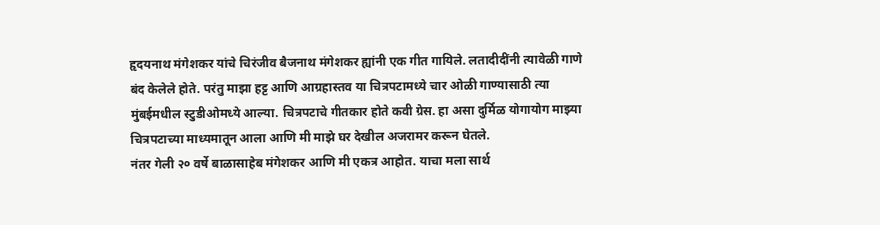हृदयनाथ मंगेशकर यांचे चिरंजीव बैजनाथ मंगेशकर ह्यांनी एक गीत गायिले. लतादीदींनी त्यावेळी गाणे बंद केलेले होते. परंतु माझा हट्ट आणि आग्रहास्तव या चित्रपटामध्ये चार ओळी गाण्यासाठी त्या मुंबईमधील स्टुडीओमध्ये आल्या. चित्रपटाचे गीतकार होते कवी ग्रेस. हा असा दुर्मिळ योगायोग माझ्या चित्रपटाच्या माध्यमातून आला आणि मी माझे घर देखील अजरामर करून घेतले.
नंतर गेली २० वर्षे बाळासाहेब मंगेशकर आणि मी एकत्र आहोत. याचा मला सार्थ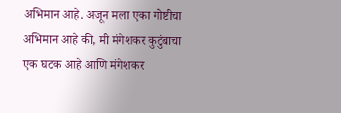अभिमान आहे. अजून मला एका गोष्टीचा अभिमान आहे की, मी मंगेशकर कुटुंबाचा एक घटक आहे आणि मंगेशकर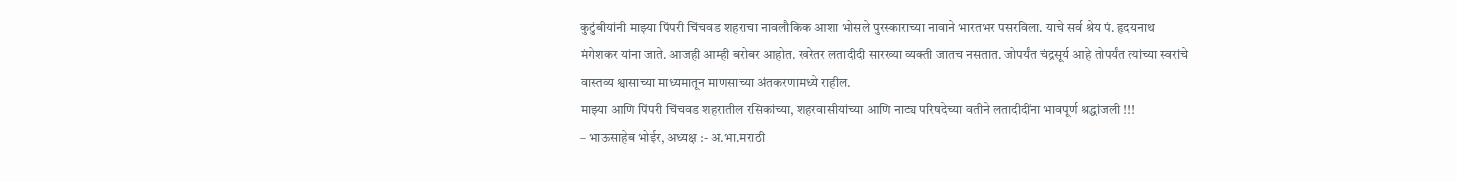कुटुंबीयांनी माझ्या पिंपरी चिंचवड शहराचा नावलौकिक आशा भोसले पुरस्काराच्या नावाने भारतभर पसरविला. याचे सर्व श्रेय पं. हृदयनाथ मंगेशकर यांना जाते. आजही आम्ही बरोबर आहोत. खरेतर लतादीदी सारख्या व्यक्ती जातच नसतात. जोपर्यंत चंद्रसूर्य आहे तोपर्यंत त्यांच्या स्वरांचे वास्तव्य श्वासाच्या माध्यमातून माणसाच्या अंतकरणामध्ये राहील.
माझ्या आणि पिंपरी चिंचवड शहरातील रसिकांच्या, शहरवासीयांच्या आणि नाट्य परिषदेच्या वतीने लतादीदींना भावपूर्ण श्रद्धांजली !!!
– भाऊसाहेब भोईर, अध्यक्ष :- अ.भा.मराठी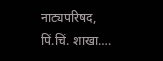नाट्यपरिषद, पिं.चिं. शाखा….